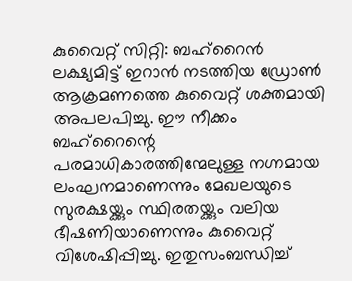കുവൈറ്റ് സിറ്റി: ബഹ്റൈൻ ലക്ഷ്യമിട്ട് ഇറാൻ നടത്തിയ ഡ്രോൺ ആക്രമണത്തെ കുവൈറ്റ് ശക്തമായി അപലപിച്ചു. ഈ നീക്കം ബഹ്റൈന്റെ പരമാധികാരത്തിന്മേലുള്ള നഗ്നമായ ലംഘനമാണെന്നും മേഖലയുടെ സുരക്ഷയ്ക്കും സ്ഥിരതയ്ക്കും വലിയ ഭീഷണിയാണെന്നും കുവൈറ്റ് വിശേഷിപ്പിച്ചു. ഇതുസംബന്ധിച്ച്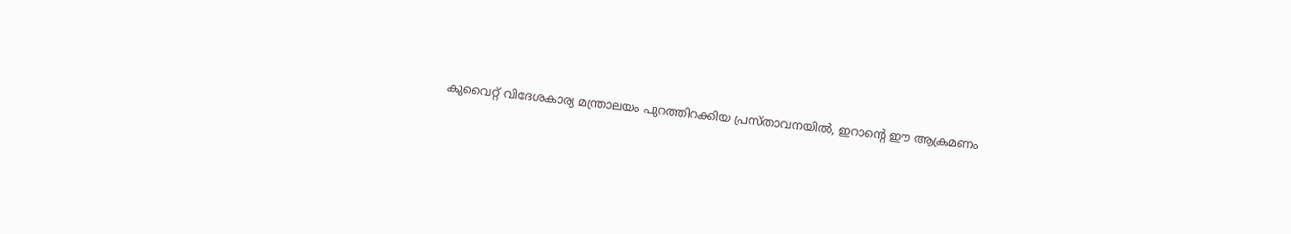കുവൈറ്റ് വിദേശകാര്യ മന്ത്രാലയം പുറത്തിറക്കിയ പ്രസ്താവനയിൽ, ഇറാന്റെ ഈ ആക്രമണം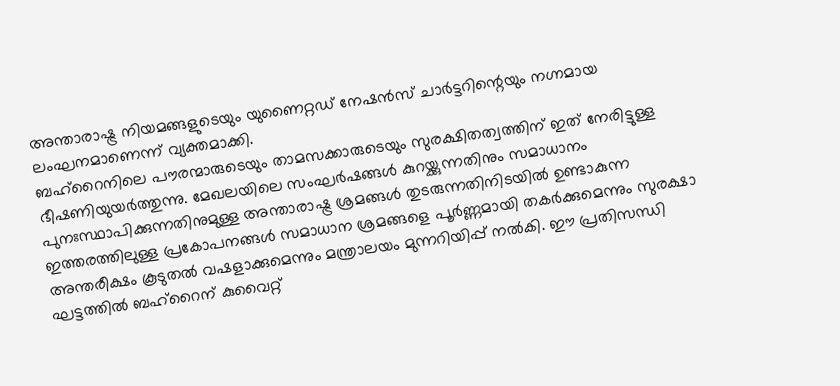അന്താരാഷ്ട്ര നിയമങ്ങളുടെയും യുണൈറ്റഡ് നേഷൻസ് ചാർട്ടറിന്റെയും നഗ്നമായ ലംഘനമാണെന്ന് വ്യക്തമാക്കി.
ബഹ്റൈനിലെ പൗരന്മാരുടെയും താമസക്കാരുടെയും സുരക്ഷിതത്വത്തിന് ഇത് നേരിട്ടുള്ള ഭീഷണിയുയർത്തുന്നു. മേഖലയിലെ സംഘർഷങ്ങൾ കുറയ്ക്കുന്നതിനും സമാധാനം പുനഃസ്ഥാപിക്കുന്നതിനുമുള്ള അന്താരാഷ്ട്ര ശ്രമങ്ങൾ തുടരുന്നതിനിടയിൽ ഉണ്ടാകുന്ന ഇത്തരത്തിലുള്ള പ്രകോപനങ്ങൾ സമാധാന ശ്രമങ്ങളെ പൂർണ്ണമായി തകർക്കുമെന്നും സുരക്ഷാ അന്തരീക്ഷം കൂടുതൽ വഷളാക്കുമെന്നും മന്ത്രാലയം മുന്നറിയിപ്പ് നൽകി. ഈ പ്രതിസന്ധി ഘട്ടത്തിൽ ബഹ്റൈന് കുവൈറ്റ്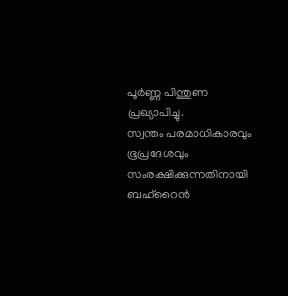പൂർണ്ണ പിന്തുണ പ്രഖ്യാപിച്ചു.
സ്വന്തം പരമാധികാരവും ഭൂപ്രദേശവും സംരക്ഷിക്കുന്നതിനായി ബഹ്റൈൻ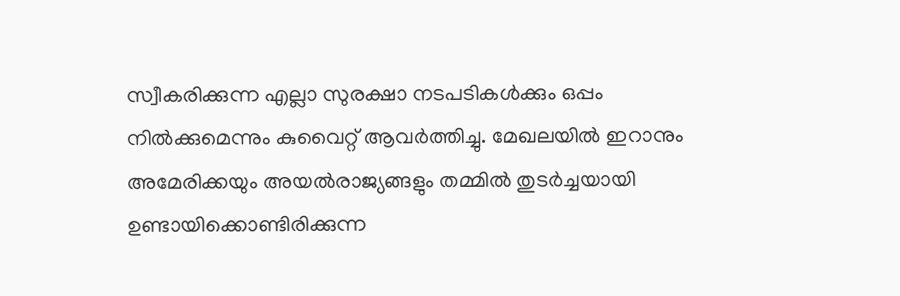സ്വീകരിക്കുന്ന എല്ലാ സുരക്ഷാ നടപടികൾക്കും ഒപ്പം നിൽക്കുമെന്നും കുവൈറ്റ് ആവർത്തിച്ചു. മേഖലയിൽ ഇറാനും അമേരിക്കയും അയൽരാജ്യങ്ങളും തമ്മിൽ തുടർച്ചയായി ഉണ്ടായിക്കൊണ്ടിരിക്കുന്ന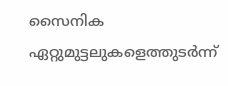സൈനിക ഏറ്റുമുട്ടലുകളെത്തുടർന്ന്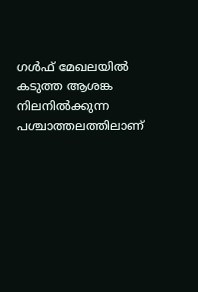ഗൾഫ് മേഖലയിൽ കടുത്ത ആശങ്ക നിലനിൽക്കുന്ന പശ്ചാത്തലത്തിലാണ്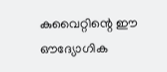കുവൈറ്റിന്റെ ഈ ഔദ്യോഗിക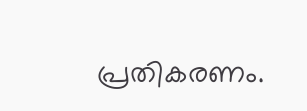പ്രതികരണം.